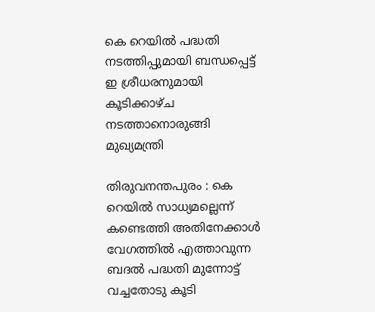കെ റെയിൽ പദ്ധതി നടത്തിപ്പുമായി ബന്ധപ്പെട്ട് ഇ ശ്രീധരനുമായി കൂടിക്കാഴ്ച നടത്താനൊരുങ്ങി മുഖ്യമന്ത്രി

തിരുവനന്തപുരം : കെ റെയിൽ സാധ്യമല്ലെന്ന് കണ്ടെത്തി അതിനേക്കാൾ വേഗത്തിൽ എത്താവുന്ന ബദൽ പദ്ധതി മുന്നോട്ട് വച്ചതോടു കൂടി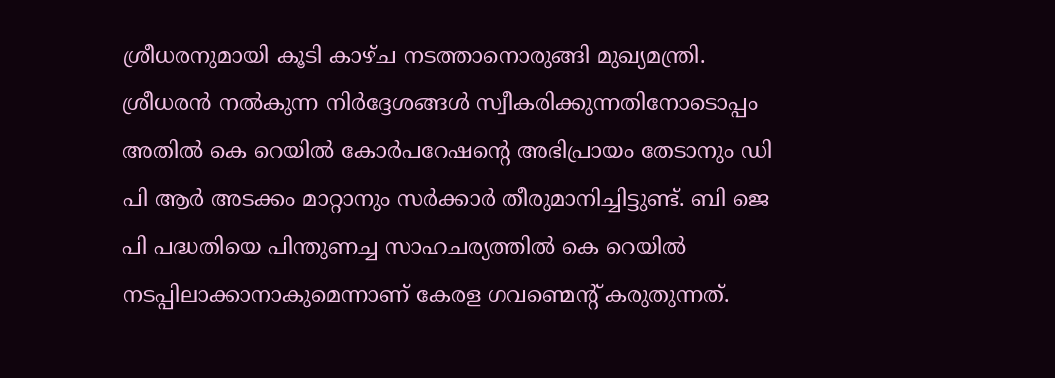ശ്രീധരനുമായി കൂടി കാഴ്ച നടത്താനൊരുങ്ങി മുഖ്യമന്ത്രി. ശ്രീധരൻ നൽകുന്ന നിർദ്ദേശങ്ങൾ സ്വീകരിക്കുന്നതിനോടൊപ്പം അതിൽ കെ റെയിൽ കോർപറേഷന്റെ അഭിപ്രായം തേടാനും ഡി പി ആർ അടക്കം മാറ്റാനും സർക്കാർ തീരുമാനിച്ചിട്ടുണ്ട്. ബി ജെ പി പദ്ധതിയെ പിന്തുണച്ച സാഹചര്യത്തിൽ കെ റെയിൽ നടപ്പിലാക്കാനാകുമെന്നാണ് കേരള ഗവണ്മെന്റ് കരുതുന്നത്.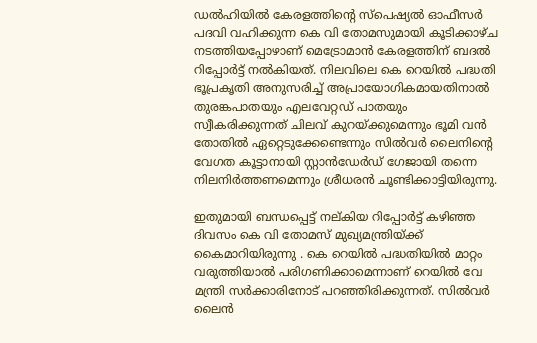ഡൽഹിയിൽ കേരളത്തിന്റെ സ്‌പെഷ്യൽ ഓഫീസർ പദവി വഹിക്കുന്ന കെ വി തോമസുമായി കൂടിക്കാഴ്ച നടത്തിയപ്പോഴാണ് മെട്രോമാൻ കേരളത്തിന് ബദൽ റിപ്പോർട്ട് നൽകിയത്. നിലവിലെ കെ റെയിൽ പദ്ധതി ഭൂപ്രകൃതി അനുസരിച്ച് അപ്രായോഗികമായതിനാൽ തുരങ്കപാതയും എലവേറ്റഡ് പാതയും സ്വീകരിക്കുന്നത് ചിലവ് കുറയ്ക്കുമെന്നും ഭൂമി വൻ തോതിൽ ഏറ്റെടുക്കേണ്ടെന്നും സിൽവർ ലൈനിന്റെ വേഗത കൂട്ടാനായി സ്റ്റാൻഡേർഡ് ഗേജായി തന്നെ നിലനിർത്തണമെന്നും ശ്രീധരൻ ചൂണ്ടിക്കാട്ടിയിരുന്നു.

ഇതുമായി ബന്ധപ്പെട്ട് നല്കിയ റിപ്പോർട്ട് കഴിഞ്ഞ ദിവസം കെ വി തോമസ് മുഖ്യമന്ത്രിയ്ക്ക് കൈമാറിയിരുന്നു . കെ റെയിൽ പദ്ധതിയിൽ മാറ്റം വരുത്തിയാൽ പരിഗണിക്കാമെന്നാണ് റെയിൽ വേ മന്ത്രി സർക്കാരിനോട് പറഞ്ഞിരിക്കുന്നത്. സിൽവർ ലൈൻ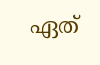ഏത്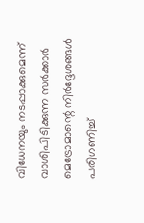വിധേനയും നടപ്പാക്കുമെന്ന് വാശിപിടിക്കുന്ന സർക്കാർ മെട്രോമാന്റെ നിർദ്ദേശങ്ങൾ പരിഗണിച്ച്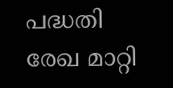പദ്ധതി രേഖ മാറ്റി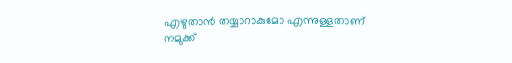എഴുതാൻ തയ്യാറാകുമോ എന്നുള്ളതാണ് നമുക്ക്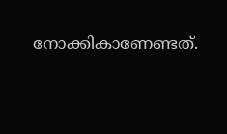നോക്കികാണേണ്ടത്.